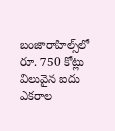బంజారాహిల్స్‌లో రూ. 750 కోట్లు విలువైన ఐదు ఎకరాల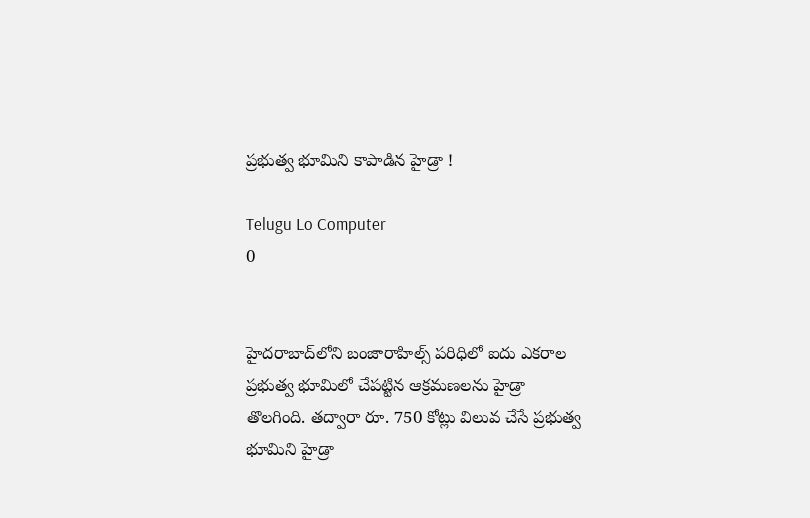ప్రభుత్వ భూమిని కాపాడిన హైడ్రా !

Telugu Lo Computer
0


హైదరాబాద్‌లోని బంజారాహిల్స్ పరిధిలో ఐదు ఎకరాల ప్రభుత్వ భూమిలో చేపట్టిన ఆక్రమణలను హైడ్రా తొలగింది. తద్వారా రూ. 750 కోట్లు విలువ చేసే ప్రభుత్వ భూమిని హైడ్రా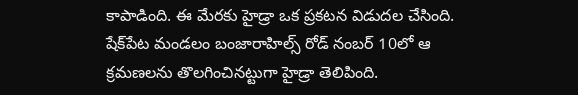కాపాడింది. ఈ మేరకు హైడ్రా ఒక ప్రకటన విడుదల చేసింది. షేక్‌పేట మండలం బంజారాహిల్స్ రోడ్ నంబర్ 10లో ఆ క్రమణలను తొలగించినట్టుగా హైడ్రా తెలిపింది.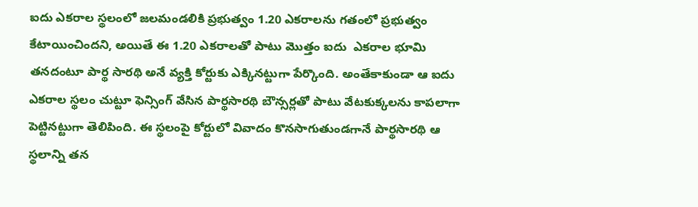ఐదు ఎకరాల స్థలంలో జలమండలికి ప్రభుత్వం 1.20 ఎకరాలను గతంలో ప్రభుత్వం కేటాయించిందని, అయితే ఈ 1.20 ఎకరాలతో పాటు మొత్తం ఐదు  ఎకరాల భూమి తనదంటూ పార్థ సారథి అనే వ్యక్తి కోర్టుకు ఎక్కినట్టుగా పేర్కొంది. అంతేకాకుండా ఆ ఐదు ఎకరాల స్థలం చుట్టూ ఫెన్సింగ్ వేసిన పార్థసారథి బౌన్సర్లతో పాటు వేటకుక్కలను కాపలాగా పెట్టినట్టుగా తెలిపింది. ఈ స్థలంపై కోర్టులో వివాదం కొనసాగుతుండగానే పార్థసారథి ఆ స్థలాన్ని తన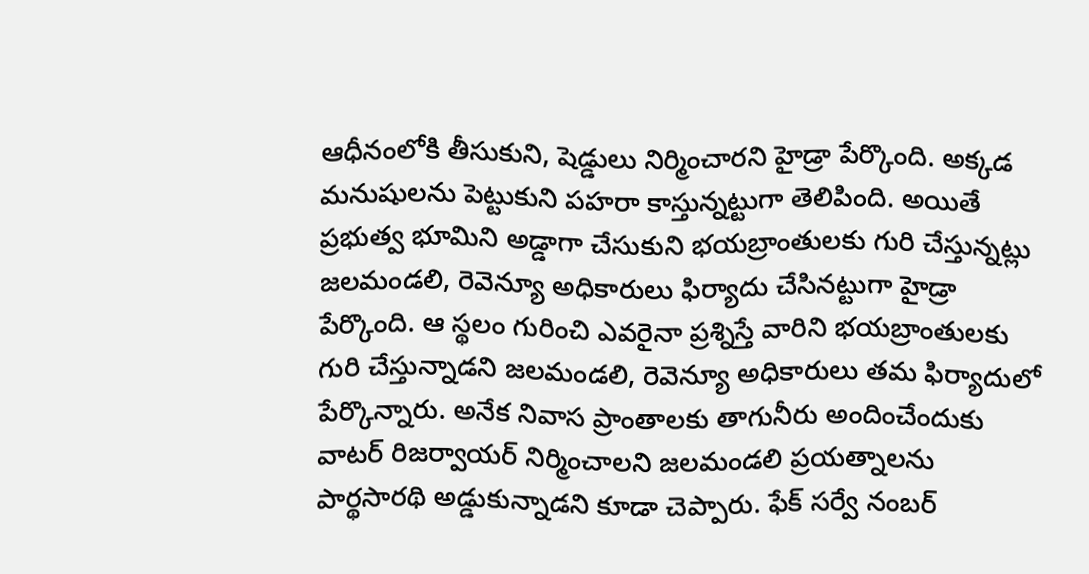ఆధీనంలోకి తీసుకుని, షెడ్డులు నిర్మించారని హైడ్రా పేర్కొంది. అక్కడ మనుషులను పెట్టుకుని పహరా కాస్తున్నట్టుగా తెలిపింది. అయితే ప్రభుత్వ భూమిని అడ్డాగా చేసుకుని భయబ్రాంతులకు గురి చేస్తున్నట్లు జలమండలి, రెవెన్యూ అధికారులు ఫిర్యాదు చేసినట్టుగా హైడ్రా పేర్కొంది. ఆ స్థలం గురించి ఎవరైనా ప్రశ్నిస్తే వారిని భయబ్రాంతులకు గురి చేస్తున్నాడని జలమండలి, రెవెన్యూ అధికారులు తమ ఫిర్యాదులో పేర్కొన్నారు. అనేక నివాస ప్రాంతాలకు తాగునీరు అందించేందుకు వాటర్ రిజర్వాయర్ నిర్మించాలని జలమండలి ప్రయత్నాలను పార్థసారథి అడ్డుకున్నాడని కూడా చెప్పారు. ఫేక్ సర్వే నంబర్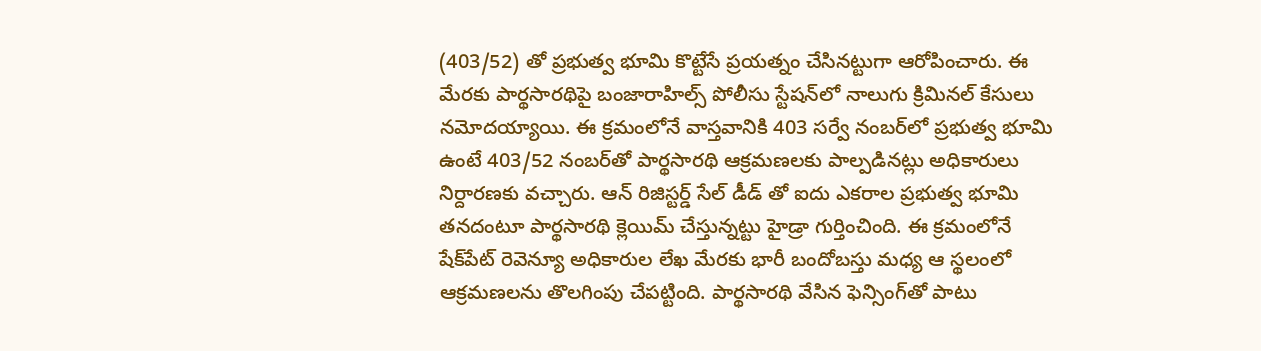(403/52) తో ప్రభుత్వ భూమి కొట్టేసే ప్రయత్నం చేసినట్టుగా ఆరోపించారు. ఈ మేరకు పార్థసారథిపై బంజారాహిల్స్ పోలీసు స్టేషన్‌లో నాలుగు క్రిమినల్ కేసులు నమోదయ్యాయి. ఈ క్రమంలోనే వాస్తవానికి 403 సర్వే నంబర్‌లో ప్రభుత్వ భూమి ఉంటే 403/52 నంబర్‌తో పార్థసారథి ఆక్రమణలకు పాల్పడినట్లు అధికారులు నిర్దారణకు వచ్చారు. ఆన్ రిజిస్టర్డ్ సేల్ డీడ్ తో ఐదు ఎకరాల ప్రభుత్వ భూమి తనదంటూ పార్థసారథి క్లెయిమ్ చేస్తున్నట్టు హైడ్రా గుర్తించింది. ఈ క్రమంలోనే షేక్‌పేట్ రెవెన్యూ అధికారుల లేఖ మేరకు భారీ బందోబస్తు మధ్య ఆ స్థలంలో ఆక్రమణలను తొలగింపు చేపట్టింది. పార్థసారథి వేసిన ఫెన్సింగ్‌తో పాటు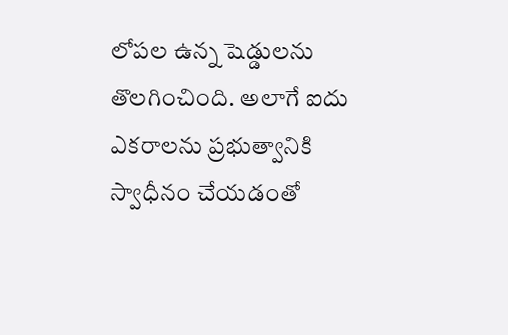లోపల ఉన్న షెడ్డులను తొలగించింది. అలాగే ఐదు ఎకరాలను ప్రభుత్వానికి స్వాధీనం చేయడంతో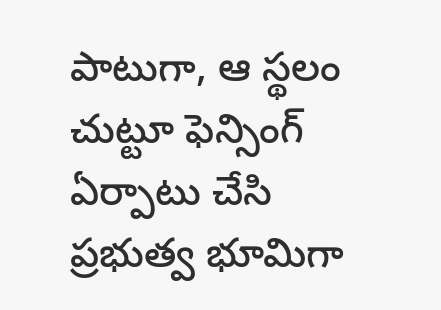పాటుగా, ఆ స్థలం చుట్టూ ఫెన్సింగ్ ఏర్పాటు చేసి ప్రభుత్వ భూమిగా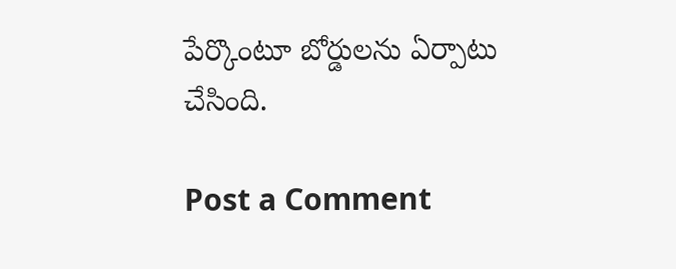పేర్కొంటూ బోర్డులను ఏర్పాటు చేసింది.

Post a Comment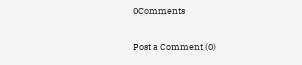0Comments

Post a Comment (0)